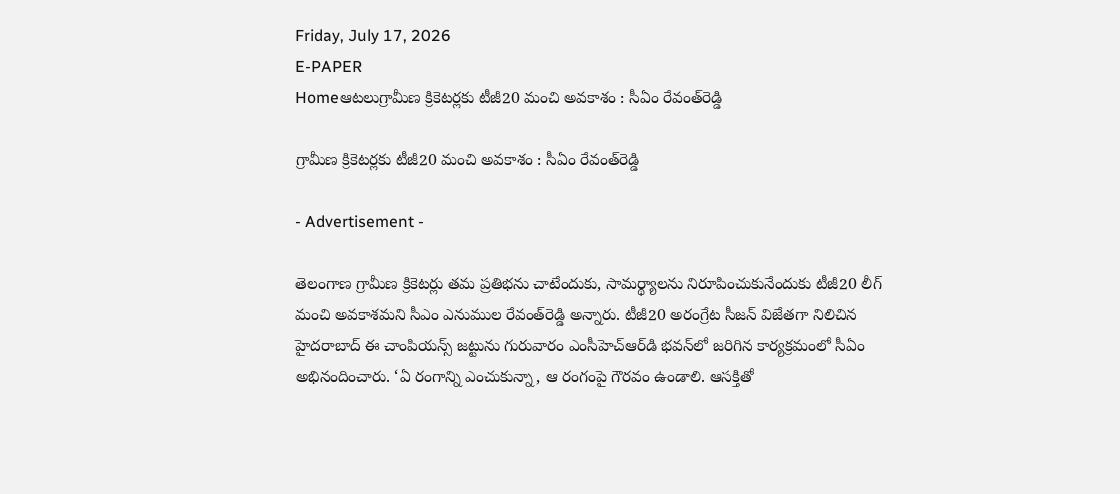Friday, July 17, 2026
E-PAPER
Homeఆటలుగ్రామీణ క్రికెటర్లకు టీజీ20 మంచి అవకాశం : సీఏం రేవంత్‌రెడ్డి

గ్రామీణ క్రికెటర్లకు టీజీ20 మంచి అవకాశం : సీఏం రేవంత్‌రెడ్డి

- Advertisement -

తెలంగాణ గ్రామీణ క్రికెటర్లు తమ ప్రతిభను చాటేందుకు, సామర్థ్యాలను నిరూపించుకునేందుకు టీజీ20 లీగ్‌ మంచి అవకాశమని సీఎం ఎనుముల రేవంత్‌రెడ్డి అన్నారు. టీజీ20 అరంగ్రేట సీజన్‌ విజేతగా నిలిచిన హైదరాబాద్‌ ఈ చాంపియన్స్‌ జట్టును గురువారం ఎంసీహెచ్‌ఆర్‌డి భవన్‌లో జరిగిన కార్యక్రమంలో సీఏం అభినందించారు. ‘ఏ రంగాన్ని ఎంచుకున్నా, ఆ రంగంపై గౌరవం ఉండాలి. ఆసక్తితో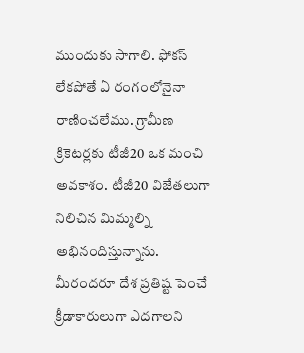ముందుకు సాగాలి. ఫోకస్‌ లేకపోతే ఏ రంగంలోనైనా రాణించలేము. గ్రామీణ క్రికెటర్లకు టీజీ20 ఒక మంచి అవకాశం. టీజీ20 విజేతలుగా నిలిచిన మిమ్మల్ని అభినందిస్తున్నాను. మీరందరూ దేశ ప్రతిష్ట పెంచే క్రీడాకారులుగా ఎదగాలని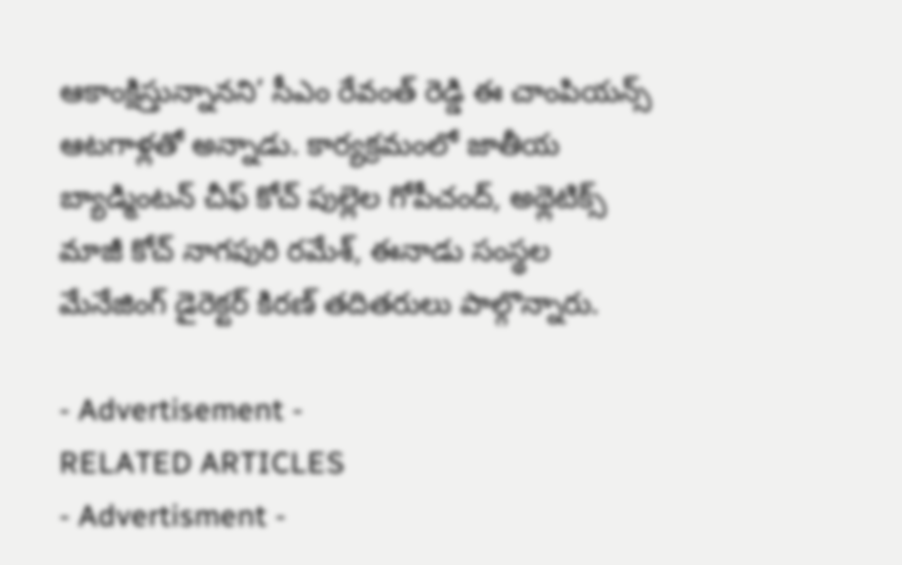ఆకాంక్షిస్తున్నానని’ సీఎం రేవంత్‌ రెడ్డి ఈ చాంపియన్స్‌ ఆటగాళ్లతో అన్నాడు. కార్యక్రమంలో జాతీయ బ్యాడ్మింటన్‌ చీఫ్‌ కోచ్‌ పుల్లెల గోపీచంద్‌, అథ్లెటిక్స్‌ మాజీ కోచ్‌ నాగపురి రమేశ్‌, ఈనాడు సంస్థల మేనేజింగ్‌ డైరెక్టర్‌ కిరణ్‌ తదితరులు పాల్గొన్నారు.

- Advertisement -
RELATED ARTICLES
- Advertisment -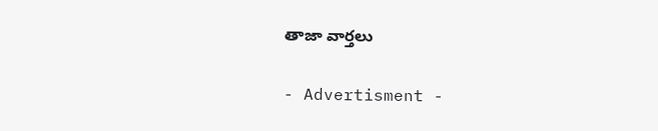తాజా వార్తలు

- Advertisment -